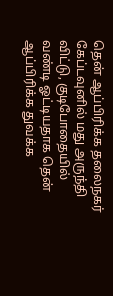தென் ஆப்பிரிக்க தலைநகர் கேப்டவுனில் மது அருந்தி விட்டு, குடிபோதையில் வண்டி ஓட்டியதாக தென் ஆப்பிரிக்க துவக்க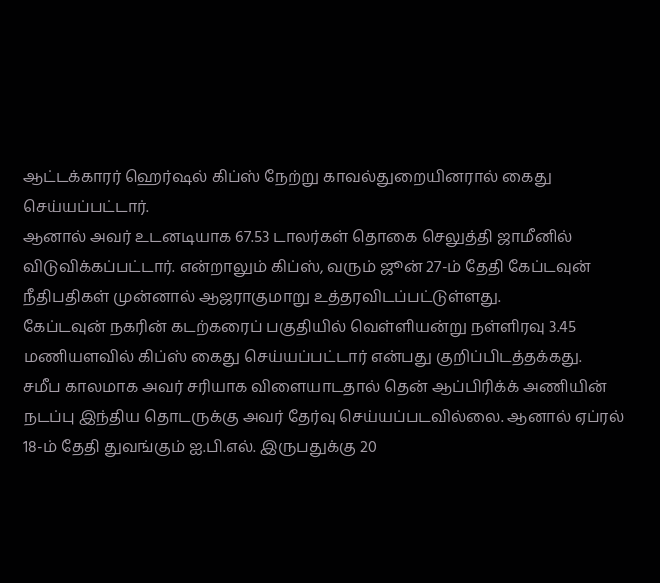ஆட்டக்காரர் ஹெர்ஷல் கிப்ஸ் நேற்று காவல்துறையினரால் கைது செய்யப்பட்டார்.
ஆனால் அவர் உடனடியாக 67.53 டாலர்கள் தொகை செலுத்தி ஜாமீனில் விடுவிக்கப்பட்டார். என்றாலும் கிப்ஸ், வரும் ஜூன் 27-ம் தேதி கேப்டவுன் நீதிபதிகள் முன்னால் ஆஜராகுமாறு உத்தரவிடப்பட்டுள்ளது.
கேப்டவுன் நகரின் கடற்கரைப் பகுதியில் வெள்ளியன்று நள்ளிரவு 3.45 மணியளவில் கிப்ஸ் கைது செய்யப்பட்டார் என்பது குறிப்பிடத்தக்கது.
சமீப காலமாக அவர் சரியாக விளையாடதால் தென் ஆப்பிரிக்க் அணியின் நடப்பு இந்திய தொடருக்கு அவர் தேர்வு செய்யப்படவில்லை. ஆனால் ஏப்ரல் 18-ம் தேதி துவங்கும் ஐ.பி.எல். இருபதுக்கு 20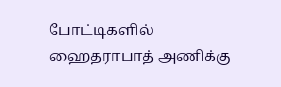போட்டிகளில் ஹைதராபாத் அணிக்கு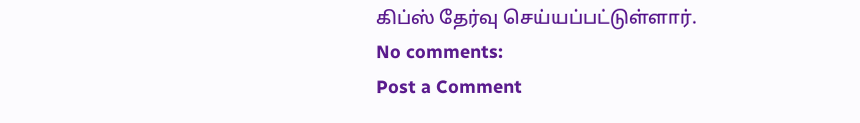கிப்ஸ் தேர்வு செய்யப்பட்டுள்ளார்.
No comments:
Post a Comment